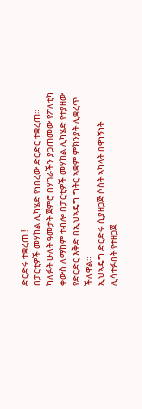ድርድሩ ተቋረጠ !
በፓርቲዎች መሃከል ሊካሄድ የነበረው ድርድር ተቋረጠ።
ካለፉት ሁለት ዓመታት ጀምሮ በሃገራችን ያጋጠመው የፖለቲካ ቀውስ ለማከም ተብሎ በፓርቲዎች መሃከል ሊካሄድ የተያዘው የድርድር እቅድ በኢህኣዴግ ግትር ኣቋም ምክንያት ሊቋረጥ ችለዋል።
ኢህኣዴግ ድርድሩ ሲያዘጋጅ ሶስት ኣካላት በዋነኝነት ሊሳተፉበት የተዘጋጀ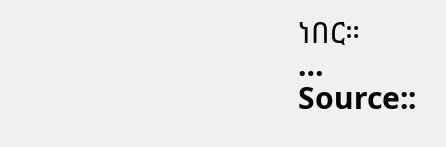ነበር።
…
Source::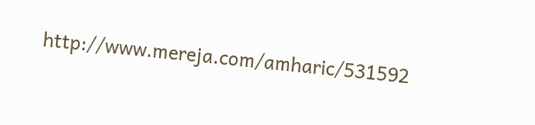http://www.mereja.com/amharic/531592